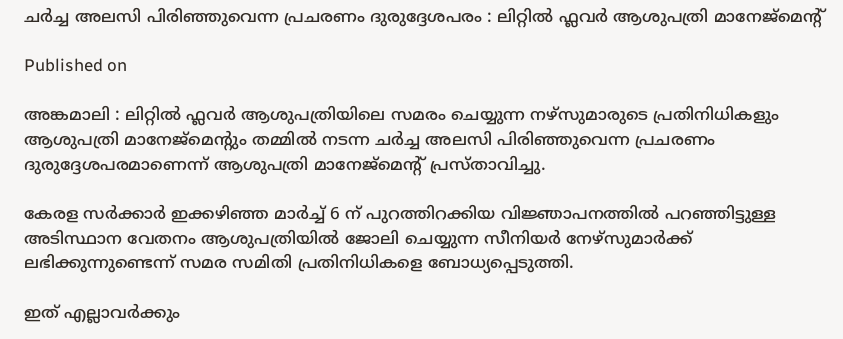ചർച്ച അലസി പിരിഞ്ഞുവെന്ന പ്രചരണം ദുരുദ്ദേശപരം : ലിറ്റിൽ ഫ്ലവർ ആശുപത്രി മാനേജ്മെൻ്റ്

Published on

അങ്കമാലി : ലിറ്റിൽ ഫ്ലവർ ആശുപത്രിയിലെ സമരം ചെയ്യുന്ന നഴ്‌സുമാരുടെ പ്രതിനിധികളും ആശുപത്രി മാനേജ്മെൻ്റും തമ്മിൽ നടന്ന ചർച്ച അലസി പിരിഞ്ഞുവെന്ന പ്രചരണം ദുരുദ്ദേശപരമാണെന്ന് ആശുപത്രി മാനേജ്മെൻ്റ് പ്രസ്താവിച്ചു.

കേരള സർക്കാർ ഇക്കഴിഞ്ഞ മാർച്ച് 6 ന് പുറത്തിറക്കിയ വിജ്ഞാപനത്തിൽ പറഞ്ഞിട്ടുള്ള അടിസ്ഥാന വേതനം ആശുപത്രിയിൽ ജോലി ചെയ്യുന്ന സീനിയർ നേഴ്‌സുമാർക്ക് ലഭിക്കുന്നുണ്ടെന്ന് സമര സമിതി പ്രതിനിധികളെ ബോധ്യപ്പെടുത്തി.

ഇത് എല്ലാവർക്കും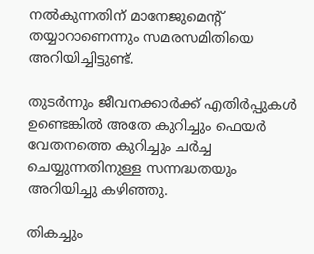നൽകുന്നതിന് മാനേജുമെൻ്റ് തയ്യാറാണെന്നും സമരസമിതിയെ അറിയിച്ചിട്ടുണ്ട്.

തുടർന്നും ജീവനക്കാർക്ക് എതിർപ്പുകൾ ഉണ്ടെങ്കിൽ അതേ കുറിച്ചും ഫെയർ വേതനത്തെ കുറിച്ചും ചർച്ച ചെയ്യുന്നതിനുള്ള സന്നദ്ധതയും അറിയിച്ചു കഴിഞ്ഞു.

തികച്ചും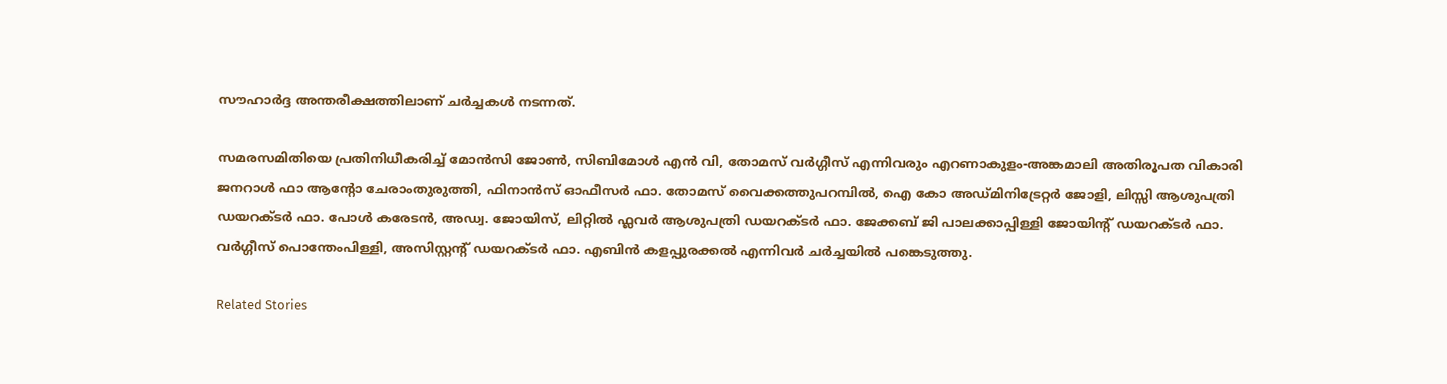സൗഹാർദ്ദ അന്തരീക്ഷത്തിലാണ് ചർച്ചകൾ നടന്നത്.

സമരസമിതിയെ പ്രതിനിധീകരിച്ച് മോൻസി ജോൺ, സിബിമോൾ എൻ വി, തോമസ് വർഗ്ഗീസ് എന്നിവരും എറണാകുളം-അങ്കമാലി അതിരൂപത വികാരി ജനറാൾ ഫാ ആൻ്റോ ചേരാംതുരുത്തി, ഫിനാൻസ് ഓഫീസർ ഫാ. തോമസ് വൈക്കത്തുപറമ്പിൽ, ഐ കോ അഡ്മിനിട്രേറ്റർ ജോളി, ലിസ്സി ആശുപത്രി ഡയറക്ടർ ഫാ. പോൾ കരേടൻ, അഡ്വ. ജോയിസ്, ലിറ്റിൽ ഫ്ലവർ ആശുപത്രി ഡയറക്ടർ ഫാ. ജേക്കബ് ജി പാലക്കാപ്പിള്ളി ജോയിൻ്റ് ഡയറക്ടർ ഫാ. വർഗ്ഗീസ് പൊന്തേംപിള്ളി, അസിസ്റ്റൻ്റ് ഡയറക്ടർ ഫാ. എബിൻ കളപ്പുരക്കൽ എന്നിവർ ചർച്ചയിൽ പങ്കെടുത്തു.

Related Stories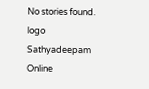No stories found.
logo
Sathyadeepam Online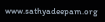www.sathyadeepam.org